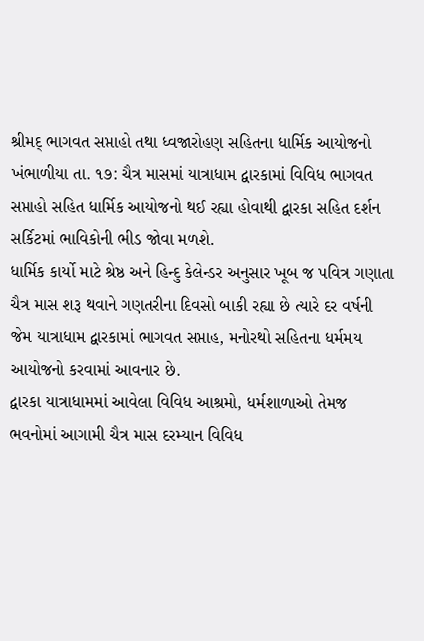શ્રીમદ્ ભાગવત સપ્તાહો તથા ધ્વજારોહણ સહિતના ધાર્મિક આયોજનો
ખંભાળીયા તા. ૧૭: ચૈત્ર માસમાં યાત્રાધામ દ્વારકામાં વિવિધ ભાગવત સપ્તાહો સહિત ધાર્મિક આયોજનો થઈ રહ્યા હોવાથી દ્વારકા સહિત દર્શન સર્કિટમાં ભાવિકોની ભીડ જોવા મળશે.
ધાર્મિક કાર્યો માટે શ્રેષ્ઠ અને હિન્દુ કેલેન્ડર અનુસાર ખૂબ જ પવિત્ર ગણાતા ચૈત્ર માસ શરૂ થવાને ગણતરીના દિવસો બાકી રહ્યા છે ત્યારે દર વર્ષની જેમ યાત્રાધામ દ્વારકામાં ભાગવત સપ્તાહ, મનોરથો સહિતના ધર્મમય આયોજનો કરવામાં આવનાર છે.
દ્વારકા યાત્રાધામમાં આવેલા વિવિધ આશ્રમો, ધર્મશાળાઓ તેમજ ભવનોમાં આગામી ચૈત્ર માસ દરમ્યાન વિવિધ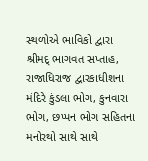સ્થળોએ ભાવિકો દ્વારા શ્રીમદ્ ભાગવત સપ્તાહ, રાજાધિરાજ દ્વારકાધીશના મંદિરે કુંડલા ભોગ, કુનવારા ભોગ, છપ્પન ભોગ સહિતના મનોરથો સાથે સાથે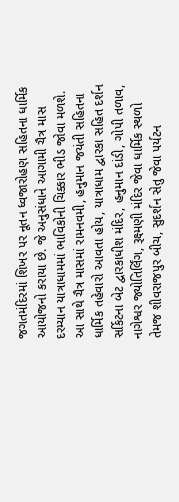જગતમંદિરમાં શિખર પર નૂતન ધ્વજારોહણ સહિતના ધાર્મિક આયોજનો કરાયા છે. જે અનુસંધાને આગામી ચૈત્ર માસ દરમ્યાન યાત્રાધામમાં ભાવિકોની ચિક્કાર ભીડ જોવા મળશે.
આ સાથે ચૈત્ર માસમાં રામનવમી, હનુમાન જયંતી સહિતના ધાર્મિક તહેવારો આવતા હોય, યાત્રાધામ દ્વારકા સહિત દર્શન સર્કિટના બેટ દ્વારકાધીશ મંદિર, હનુમાન દાંડી, ગોપી તળાવ, નાગેશ્વર જ્યોતિર્લિંગ, રૂક્ષ્મણી મંદિર જેવા ધાર્મિક સ્થળો તેમજ શીવરાજપુર બીચ, સુદર્શન સેતુ જેવા પર્યટન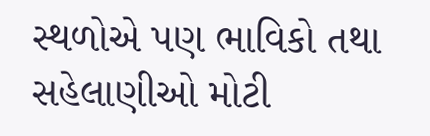સ્થળોએ પણ ભાવિકો તથા સહેલાણીઓ મોટી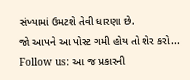સંખ્યામાં ઉમટશે તેવી ધારણા છે.
જો આપને આ પોસ્ટ ગમી હોય તો શેર કરો...
Follow us: આ જ પ્રકારની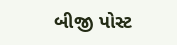બીજી પોસ્ટ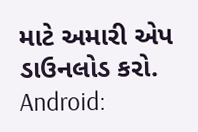માટે અમારી એપ ડાઉનલોડ કરો.
Android: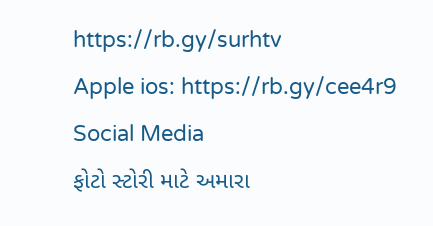https://rb.gy/surhtv
Apple ios: https://rb.gy/cee4r9
Social Media
ફોટો સ્ટોરી માટે અમારા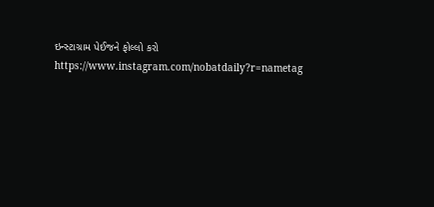ઇન્સ્ટાગ્રામ પેઈજને ફોલ્લો કરો
https://www.instagram.com/nobatdaily?r=nametag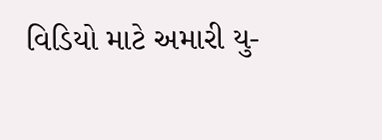વિડિયો માટે અમારી યુ-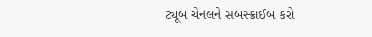ટ્યૂબ ચેનલને સબસ્ક્રાઈબ કરો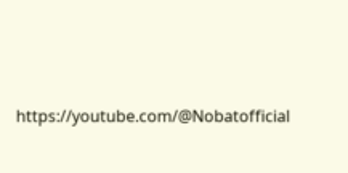https://youtube.com/@Nobatofficial